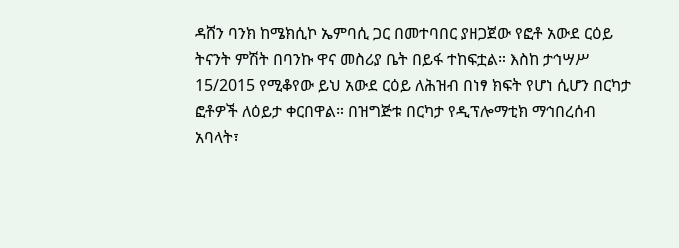ዳሸን ባንክ ከሜክሲኮ ኤምባሲ ጋር በመተባበር ያዘጋጀው የፎቶ አውደ ርዕይ ትናንት ምሽት በባንኩ ዋና መስሪያ ቤት በይፋ ተከፍቷል። እስከ ታኅሣሥ 15/2015 የሚቆየው ይህ አውደ ርዕይ ለሕዝብ በነፃ ክፍት የሆነ ሲሆን በርካታ ፎቶዎች ለዕይታ ቀርበዋል። በዝግጅቱ በርካታ የዲፕሎማቲክ ማኅበረሰብ አባላት፣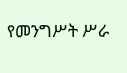የመንግሥት ሥራ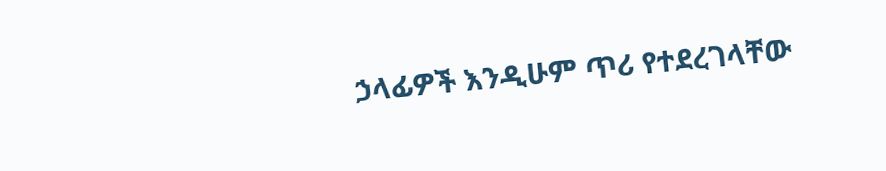ኃላፊዎች እንዲሁም ጥሪ የተደረገላቸው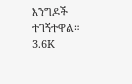እንግዶች ተገኝተዋል። 3.6K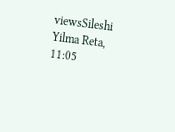viewsSileshi Yilma Reta, 11:05